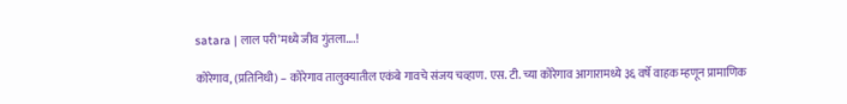satara | लाल परी’मध्ये जीव गुंतला….!

कोरेगाव, (प्रतिनिधी) – कोरेगाव तालुक्यातील एकंबे गावचे संजय चव्हाण. एस. टी. च्या कोरेगाव आगारामध्ये ३६ वर्षे वाहक म्हणून प्रामाणिक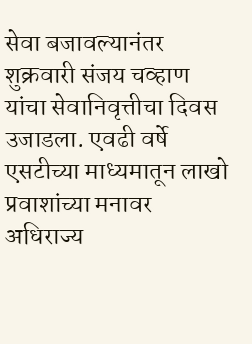सेवा बजावल्यानंतर शुक्रवारी संजय चव्हाण यांचा सेवानिवृत्तीचा दिवस उजाडला. एवढी वर्षे एसटीच्या माध्यमातून लाखो प्रवाशांच्या मनावर अधिराज्य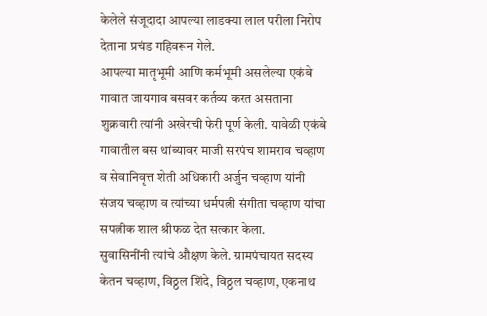केलेले संजूदादा आपल्या लाडक्या लाल परीला निरोप देताना प्रचंड गहिवरून गेले.
आपल्या मातृभूमी आणि कर्मभूमी असलेल्या एकंबे गावात जायगाव बसवर कर्तव्य करत असताना शुक्रवारी त्यांनी अखेरची फेरी पूर्ण केली. यावेळी एकंबे गावातील बस थांब्यावर माजी सरपंच शामराव चव्हाण व सेवानिवृत्त शेती अधिकारी अर्जुन चव्हाण यांनी संजय चव्हाण व त्यांच्या धर्मपत्नी संगीता चव्हाण यांचा सपत्नीक शाल श्रीफळ देत सत्कार केला.
सुवासिनींनी त्यांचे औक्षण केले. ग्रामपंचायत सदस्य केतन चव्हाण, विठ्ठल शिंदे, विठ्ठल चव्हाण, एकनाथ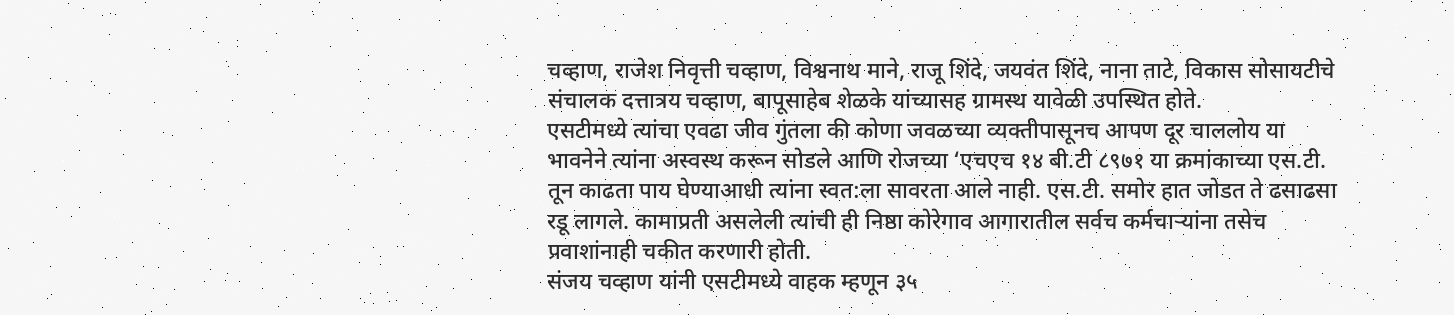चव्हाण, राजेश निवृत्ती चव्हाण, विश्वनाथ माने, राजू शिंदे, जयवंत शिंदे, नाना ताटे, विकास सोसायटीचे संचालक दत्तात्रय चव्हाण, बापूसाहेब शेळके यांच्यासह ग्रामस्थ यावेळी उपस्थित होते.
एसटीमध्ये त्यांचा एवढा जीव गुंतला की कोणा जवळच्या व्यक्तीपासूनच आपण दूर चाललोय या भावनेने त्यांना अस्वस्थ करून सोडले आणि रोजच्या ‘एचएच १४ बी.टी ८९७१ या क्रमांकाच्या एस.टी. तून काढता पाय घेण्याआधी त्यांना स्वत:ला सावरता आले नाही. एस.टी. समोर हात जोडत ते ढसाढसा रडू लागले. कामाप्रती असलेली त्यांची ही निष्ठा कोरेगाव आगारातील सर्वच कर्मचाऱ्यांना तसेच प्रवाशांनाही चकीत करणारी होती.
संजय चव्हाण यांनी एसटीमध्ये वाहक म्हणून ३५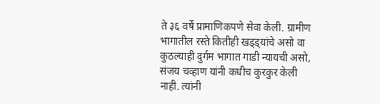ते ३६ वर्षे प्रामाणिकपणे सेवा केली. ग्रामीण भागातील रस्ते कितीही खड्ड्यांचे असो वा कुठल्याही दुर्गम भागात गाडी न्यायची असो, संजय चव्हाण यांनी कधीच कुरकुर केली नाही. त्यांनी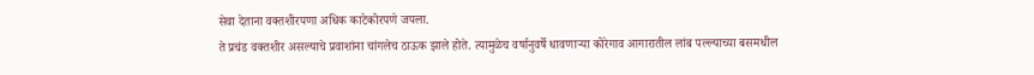सेवा देताना वक्तशीरपणा अधिक काटेकोरपणे जपला.
ते प्रचंड वक्तशीर असल्याचे प्रवाशांना चांगलेच ठाऊक झाले होते. त्यामुळेच वर्षानुवर्षे धावणाऱ्या कोरेगाव आगारातील लांब पल्ल्याच्या बसमधील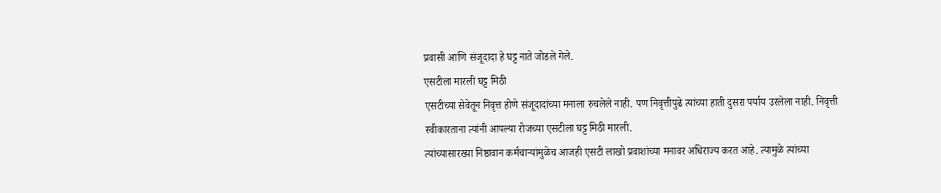प्रवासी आणि संजूदादा हे घट्ट नाते जोडले गेले.
एसटीला मारली घट्ट मिठी
एसटीच्या सेवेतून निवृत्त होणे संजूदादांच्या मनाला रुचलेले नाही. पण निवृत्तीपुढे त्यांच्या हाती दुसरा पर्याय उरलेला नाही. निवृत्ती स्वीकारताना त्यांनी आपल्या रोजच्या एसटीला घट्ट मिठी मारली.
त्यांच्यासारख्या निष्ठावान कर्मचाऱ्यांमुळेच आजही एसटी लाखो प्रवाशांच्या मनावर अधिराज्य करत आहे. त्यामुळे त्यांच्या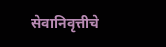सेवानिवृत्तीचे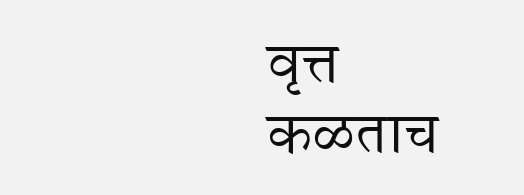वृत्त कळताच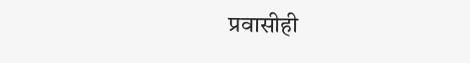प्रवासीही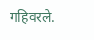गहिवरले.